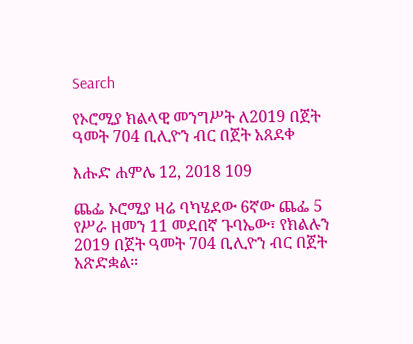Search

የኦሮሚያ ክልላዊ መንግሥት ለ2019 በጀት ዓመት 704 ቢሊዮን ብር በጀት አጸደቀ

እሑድ ሐምሌ 12, 2018 109

ጨፌ ኦሮሚያ ዛሬ ባካሄደው 6ኛው ጨፌ 5 የሥራ ዘመን 11 መደበኛ ጉባኤው፣ የክልሉን 2019 በጀት ዓመት 704 ቢሊዮን ብር በጀት አጽድቋል።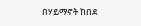በሃይማኖት ከበደ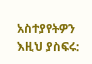አስተያየትዎን እዚህ ያስፍሩ: